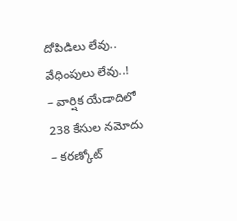దోపిడిలు లేవు.. వేధింపులు లేవు..!
– వార్షిక యేడాదిలో 238 కేసుల నమోదు
– కరణ్కోట్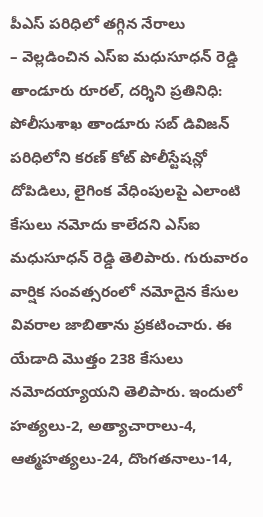పీఎస్ పరిధిలో తగ్గిన నేరాలు
– వెల్లడించిన ఎస్ఐ మధుసూధన్ రెడ్డి
తాండూరు రూరల్, దర్శిని ప్రతినిధి: పోలీసుశాఖ తాండూరు సబ్ డివిజన్ పరిధిలోని కరణ్ కోట్ పోలీస్టేషన్లో దోపిడిలు, లైగింక వేధింపులపై ఎలాంటి కేసులు నమోదు కాలేదని ఎస్ఐ మధుసూధన్ రెడ్డి తెలిపారు. గురువారం వార్షిక సంవత్సరంలో నమోదైన కేసుల వివరాల జాబితాను ప్రకటించారు. ఈ యేడాది మొత్తం 238 కేసులు నమోదయ్యాయని తెలిపారు. ఇందులో హత్యలు-2, అత్యాచారాలు-4, ఆత్మహత్యలు-24, దొంగతనాలు-14,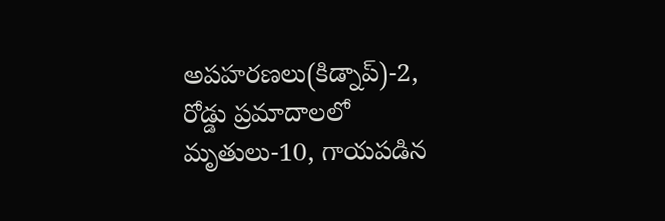అపహరణలు(కిడ్నాప్)-2, రోడ్డు ప్రమాదాలలో మృతులు-10, గాయపడిన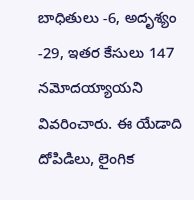బాధితులు -6, అదృశ్యం -29, ఇతర కేసులు 147 నమోదయ్యాయని వివరించారు. ఈ యేడాది దోపిడిలు, లైంగిక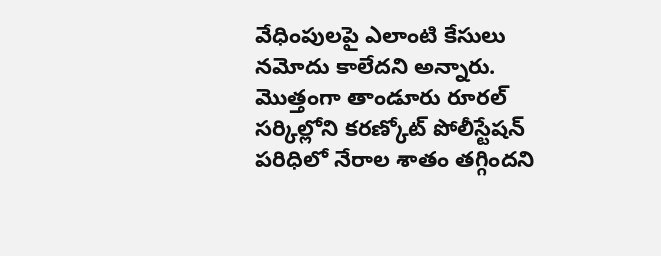వేధింపులపై ఎలాంటి కేసులు నమోదు కాలేదని అన్నారు. మొత్తంగా తాండూరు రూరల్ సర్కిల్లోని కరణ్కోట్ పోలీస్టేషన్ పరిధిలో నేరాల శాతం తగ్గిందని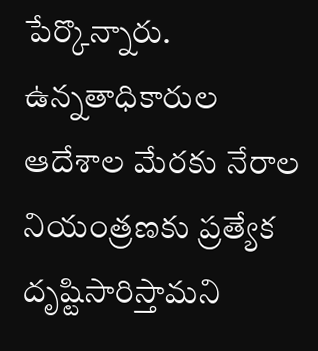పేర్కొన్నారు. ఉన్నతాధికారుల ఆదేశాల మేరకు నేరాల నియంత్రణకు ప్రత్యేక దృష్టిసారిస్తామని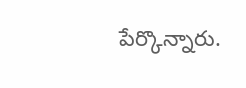పేర్కొన్నారు.